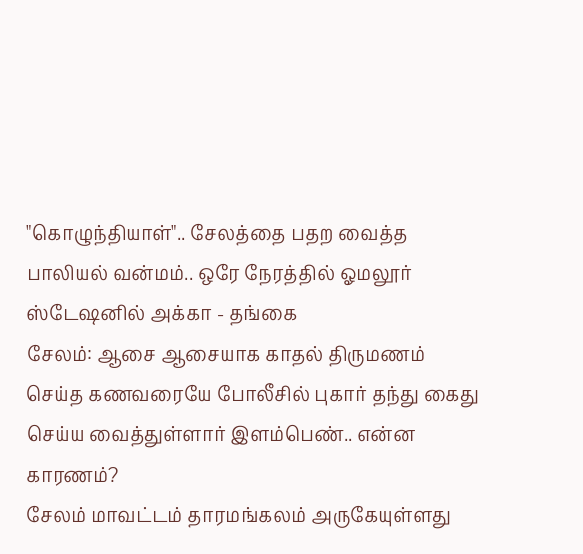"கொழுந்தியாள்".. சேலத்தை பதற வைத்த பாலியல் வன்மம்.. ஒரே நேரத்தில் ஓமலூர் ஸ்டேஷனில் அக்கா - தங்கை
சேலம்: ஆசை ஆசையாக காதல் திருமணம் செய்த கணவரையே போலீசில் புகார் தந்து கைது செய்ய வைத்துள்ளார் இளம்பெண்.. என்ன காரணம்?
சேலம் மாவட்டம் தாரமங்கலம் அருகேயுள்ளது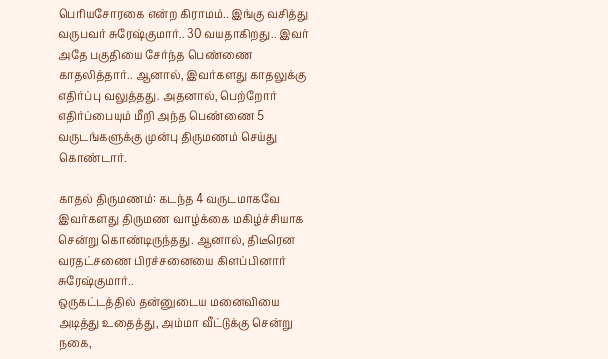பெரியசோரகை என்ற கிராமம்.. இங்கு வசித்து வருபவர் சுரேஷ்குமார்.. 30 வயதாகிறது.. இவர் அதே பகுதியை சேர்ந்த பெண்ணை காதலித்தார்.. ஆனால், இவர்களது காதலுக்கு எதிர்ப்பு வலுத்தது. அதனால், பெற்றோர் எதிர்ப்பையும் மீறி அந்த பெண்ணை 5 வருடங்களுக்கு முன்பு திருமணம் செய்து கொண்டார்.

காதல் திருமணம்: கடந்த 4 வருடமாகவே இவர்களது திருமண வாழ்க்கை மகிழ்ச்சியாக சென்று கொண்டிருந்தது. ஆனால், திடீரென வரதட்சணை பிரச்சனையை கிளப்பினார் சுரேஷ்குமார்..
ஒருகட்டத்தில் தன்னுடைய மனைவியை அடித்து உதைத்து, அம்மா வீட்டுக்கு சென்று நகை,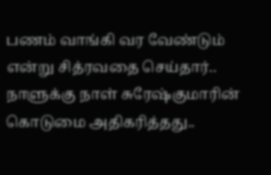பணம் வாங்கி வர வேண்டும் என்று சித்ரவதை செய்தார்.. நாளுக்கு நாள் சுரேஷ்குமாரின் கொடுமை அதிகரித்தது..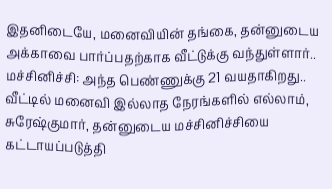இதனிடையே, மனைவியின் தங்கை, தன்னுடைய அக்காவை பார்ப்பதற்காக வீட்டுக்கு வந்துள்ளார்..
மச்சினிச்சி: அந்த பெண்ணுக்கு 21 வயதாகிறது.. வீட்டில் மனைவி இல்லாத நேரங்களில் எல்லாம், சுரேஷ்குமார், தன்னுடைய மச்சினிச்சியை கட்டாயப்படுத்தி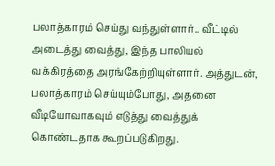பலாத்காரம் செய்து வந்துள்ளார்.. வீட்டில் அடைத்து வைத்து, இந்த பாலியல் வக்கிரத்தை அரங்கேற்றியுள்ளார். அத்துடன், பலாத்காரம் செய்யும்போது, அதனை வீடியோவாகவும் எடுத்து வைத்துக் கொண்டதாக கூறப்படுகிறது.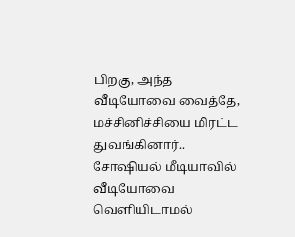பிறகு, அந்த வீடியோவை வைத்தே, மச்சினிச்சியை மிரட்ட துவங்கினார்.. சோஷியல் மீடியாவில் வீடியோவை வெளியிடாமல்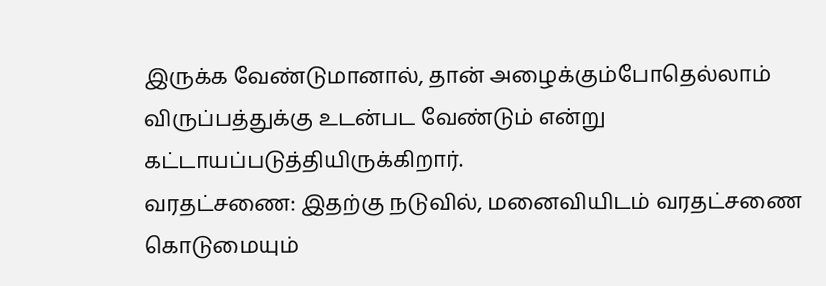இருக்க வேண்டுமானால், தான் அழைக்கும்போதெல்லாம் விருப்பத்துக்கு உடன்பட வேண்டும் என்று கட்டாயப்படுத்தியிருக்கிறார்.
வரதட்சணை: இதற்கு நடுவில், மனைவியிடம் வரதட்சணை கொடுமையும்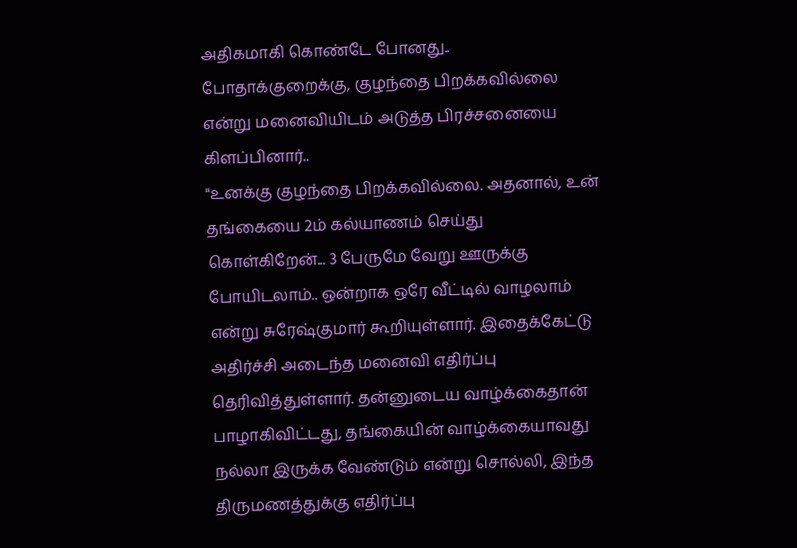அதிகமாகி கொண்டே போனது.. போதாக்குறைக்கு, குழந்தை பிறக்கவில்லை என்று மனைவியிடம் அடுத்த பிரச்சனையை கிளப்பினார்..
"உனக்கு குழந்தை பிறக்கவில்லை. அதனால், உன் தங்கையை 2ம் கல்யாணம் செய்து கொள்கிறேன்... 3 பேருமே வேறு ஊருக்கு போயிடலாம்.. ஒன்றாக ஒரே வீட்டில் வாழலாம் என்று சுரேஷ்குமார் கூறியுள்ளார். இதைக்கேட்டு அதிர்ச்சி அடைந்த மனைவி எதிர்ப்பு தெரிவித்துள்ளார். தன்னுடைய வாழ்க்கைதான் பாழாகிவிட்டது, தங்கையின் வாழ்க்கையாவது நல்லா இருக்க வேண்டும் என்று சொல்லி, இந்த திருமணத்துக்கு எதிர்ப்பு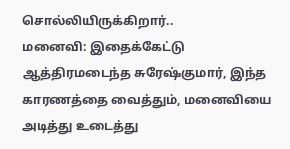சொல்லியிருக்கிறார்..
மனைவி: இதைக்கேட்டு ஆத்திரமடைந்த சுரேஷ்குமார், இந்த காரணத்தை வைத்தும், மனைவியை அடித்து உடைத்து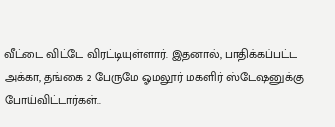வீட்டை விட்டே விரட்டியுள்ளார். இதனால், பாதிக்கப்பட்ட அக்கா, தங்கை 2 பேருமே ஓமலூர் மகளிர் ஸ்டேஷனுக்கு போய்விட்டார்கள்..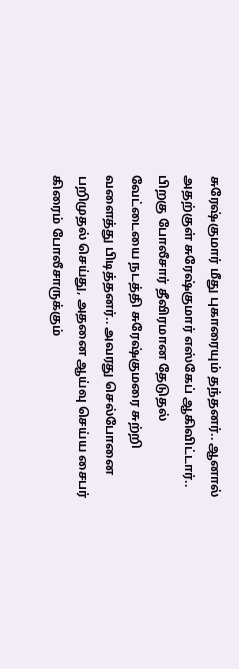சுரேஷ்குமார் மீது புகாரையும் தந்தனர்.. ஆனால் அதற்குள் சுரேஷ்குமார் எஸ்கேப் ஆகிவிட்டார்.. பிறகு போலீசார் தீவிரமான தேடுதல் வேட்டையை நடத்தி சுரேஷ்குமரை சுற்றி வளைத்து பிடித்தனர்.. அவரது செல்போனை பறிமுதல் செய்து, அதனை ஆய்வு செய்ய சைபர் கிரைம் போலீசாருக்கும்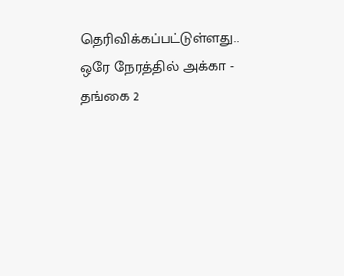தெரிவிக்கப்பட்டுள்ளது.. ஒரே நேரத்தில் அக்கா - தங்கை 2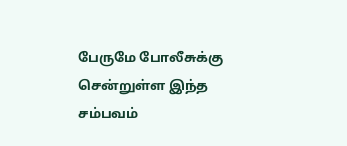பேருமே போலீசுக்கு சென்றுள்ள இந்த சம்பவம்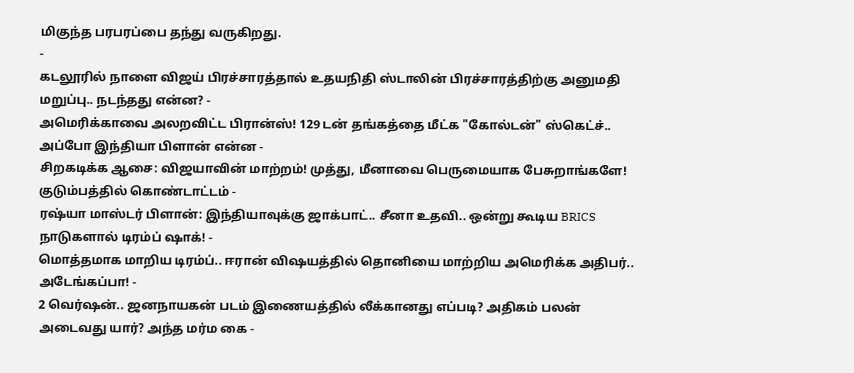மிகுந்த பரபரப்பை தந்து வருகிறது.
-
கடலூரில் நாளை விஜய் பிரச்சாரத்தால் உதயநிதி ஸ்டாலின் பிரச்சாரத்திற்கு அனுமதி மறுப்பு.. நடந்தது என்ன? -
அமெரிக்காவை அலறவிட்ட பிரான்ஸ்! 129 டன் தங்கத்தை மீட்க "கோல்டன்" ஸ்கெட்ச்.. அப்போ இந்தியா பிளான் என்ன -
சிறகடிக்க ஆசை: விஜயாவின் மாற்றம்! முத்து, மீனாவை பெருமையாக பேசுறாங்களே! குடும்பத்தில் கொண்டாட்டம் -
ரஷ்யா மாஸ்டர் பிளான்: இந்தியாவுக்கு ஜாக்பாட்.. சீனா உதவி.. ஒன்று கூடிய BRICS நாடுகளால் டிரம்ப் ஷாக்! -
மொத்தமாக மாறிய டிரம்ப்.. ஈரான் விஷயத்தில் தொனியை மாற்றிய அமெரிக்க அதிபர்.. அடேங்கப்பா! -
2 வெர்ஷன்.. ஜனநாயகன் படம் இணையத்தில் லீக்கானது எப்படி? அதிகம் பலன் அடைவது யார்? அந்த மர்ம கை -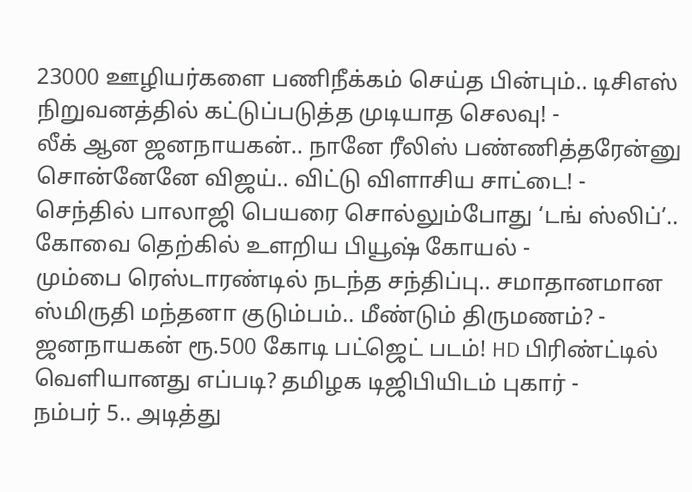23000 ஊழியர்களை பணிநீக்கம் செய்த பின்பும்.. டிசிஎஸ் நிறுவனத்தில் கட்டுப்படுத்த முடியாத செலவு! -
லீக் ஆன ஜனநாயகன்.. நானே ரீலிஸ் பண்ணித்தரேன்னு சொன்னேனே விஜய்.. விட்டு விளாசிய சாட்டை! -
செந்தில் பாலாஜி பெயரை சொல்லும்போது ‘டங் ஸ்லிப்’.. கோவை தெற்கில் உளறிய பியூஷ் கோயல் -
மும்பை ரெஸ்டாரண்டில் நடந்த சந்திப்பு.. சமாதானமான ஸ்மிருதி மந்தனா குடும்பம்.. மீண்டும் திருமணம்? -
ஜனநாயகன் ரூ.500 கோடி பட்ஜெட் படம்! HD பிரிண்ட்டில் வெளியானது எப்படி? தமிழக டிஜிபியிடம் புகார் -
நம்பர் 5.. அடித்து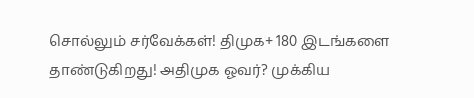சொல்லும் சர்வேக்கள்! திமுக+ 180 இடங்களை தாண்டுகிறது! அதிமுக ஓவர்? முக்கிய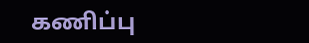கணிப்பு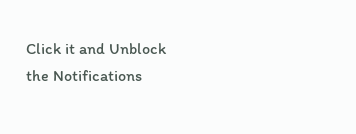Click it and Unblock the Notifications